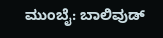ಮುಂಬೈ: ಬಾಲಿವುಡ್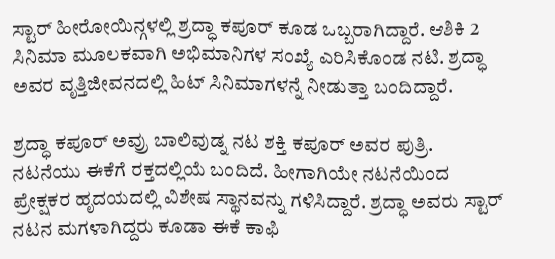ಸ್ಟಾರ್ ಹೀರೋಯಿನ್ಗಳಲ್ಲಿ ಶ್ರದ್ಧಾ ಕಪೂರ್ ಕೂಡ ಒಬ್ಬರಾಗಿದ್ದಾರೆ. ಆಶಿಕಿ 2 ಸಿನಿಮಾ ಮೂಲಕವಾಗಿ ಅಭಿಮಾನಿಗಳ ಸಂಖ್ಯೆ ಎರಿಸಿಕೊಂಡ ನಟಿ. ಶ್ರದ್ಧಾ ಅವರ ವೃತ್ತಿಜೀವನದಲ್ಲಿ ಹಿಟ್ ಸಿನಿಮಾಗಳನ್ನೆ ನೀಡುತ್ತಾ ಬಂದಿದ್ದಾರೆ.

ಶ್ರದ್ಧಾ ಕಪೂರ್ ಅವ್ರು ಬಾಲಿವುಡ್ನ ನಟ ಶಕ್ತಿ ಕಪೂರ್ ಅವರ ಪುತ್ರಿ. ನಟನೆಯು ಈಕೆಗೆ ರಕ್ತದಲ್ಲಿಯೆ ಬಂದಿದೆ. ಹೀಗಾಗಿಯೇ ನಟನೆಯಿಂದ ಪ್ರೇಕ್ಷಕರ ಹೃದಯದಲ್ಲಿ ವಿಶೇಷ ಸ್ಥಾನವನ್ನು ಗಳಿಸಿದ್ದಾರೆ. ಶ್ರದ್ಧಾ ಅವರು ಸ್ಟಾರ್ ನಟನ ಮಗಳಾಗಿದ್ದರು ಕೂಡಾ ಈಕೆ ಕಾಫಿ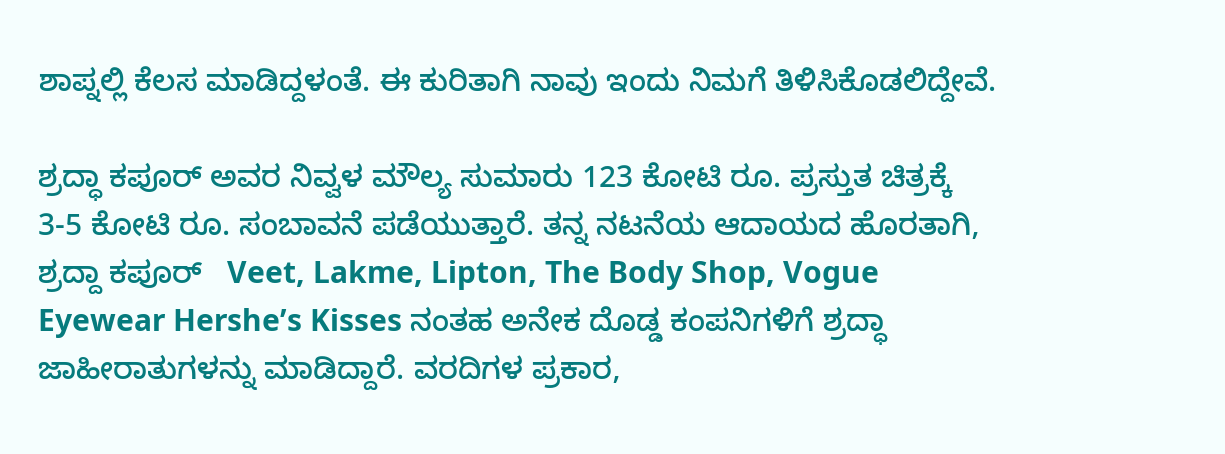ಶಾಪ್ನಲ್ಲಿ ಕೆಲಸ ಮಾಡಿದ್ದಳಂತೆ. ಈ ಕುರಿತಾಗಿ ನಾವು ಇಂದು ನಿಮಗೆ ತಿಳಿಸಿಕೊಡಲಿದ್ದೇವೆ.

ಶ್ರದ್ಧಾ ಕಪೂರ್ ಅವರ ನಿವ್ವಳ ಮೌಲ್ಯ ಸುಮಾರು 123 ಕೋಟಿ ರೂ. ಪ್ರಸ್ತುತ ಚಿತ್ರಕ್ಕೆ 3-5 ಕೋಟಿ ರೂ. ಸಂಬಾವನೆ ಪಡೆಯುತ್ತಾರೆ. ತನ್ನ ನಟನೆಯ ಆದಾಯದ ಹೊರತಾಗಿ, ಶ್ರದ್ದಾ ಕಪೂರ್   Veet, Lakme, Lipton, The Body Shop, Vogue Eyewear Hershe’s Kisses ನಂತಹ ಅನೇಕ ದೊಡ್ಡ ಕಂಪನಿಗಳಿಗೆ ಶ್ರದ್ಧಾ ಜಾಹೀರಾತುಗಳನ್ನು ಮಾಡಿದ್ದಾರೆ. ವರದಿಗಳ ಪ್ರಕಾರ,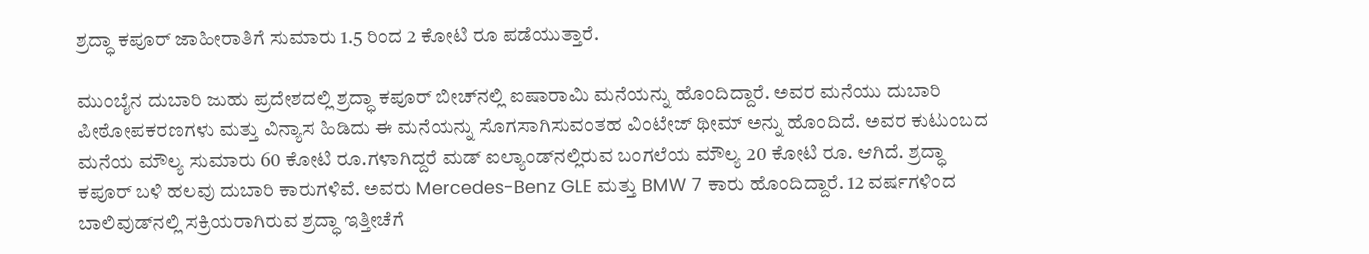ಶ್ರದ್ಧಾ ಕಪೂರ್ ಜಾಹೀರಾತಿಗೆ ಸುಮಾರು 1.5 ರಿಂದ 2 ಕೋಟಿ ರೂ ಪಡೆಯುತ್ತಾರೆ.

ಮುಂಬೈನ ದುಬಾರಿ ಜುಹು ಪ್ರದೇಶದಲ್ಲಿ ಶ್ರದ್ಧಾ ಕಪೂರ್ ಬೀಚ್‌ನಲ್ಲಿ ಐಷಾರಾಮಿ ಮನೆಯನ್ನು ಹೊಂದಿದ್ದಾರೆ. ಅವರ ಮನೆಯು ದುಬಾರಿ ಪೀಠೋಪಕರಣಗಳು ಮತ್ತು ವಿನ್ಯಾಸ ಹಿಡಿದು ಈ ಮನೆಯನ್ನು ಸೊಗಸಾಗಿಸುವಂತಹ ವಿಂಟೇಜ್ ಥೀಮ್ ಅನ್ನು ಹೊಂದಿದೆ. ಅವರ ಕುಟುಂಬದ ಮನೆಯ ಮೌಲ್ಯ ಸುಮಾರು 60 ಕೋಟಿ ರೂ.ಗಳಾಗಿದ್ದರೆ ಮಡ್ ಐಲ್ಯಾಂಡ್‌ನಲ್ಲಿರುವ ಬಂಗಲೆಯ ಮೌಲ್ಯ 20 ಕೋಟಿ ರೂ. ಆಗಿದೆ. ಶ್ರದ್ಧಾ ಕಪೂರ್ ಬಳಿ ಹಲವು ದುಬಾರಿ ಕಾರುಗಳಿವೆ. ಅವರು Mercedes-Benz GLE ಮತ್ತು BMW 7 ಕಾರು ಹೊಂದಿದ್ದಾರೆ. 12 ವರ್ಷಗಳಿಂದ ಬಾಲಿವುಡ್‌ನಲ್ಲಿ ಸಕ್ರಿಯರಾಗಿರುವ ಶ್ರದ್ಧಾ ಇತ್ತೀಚೆಗೆ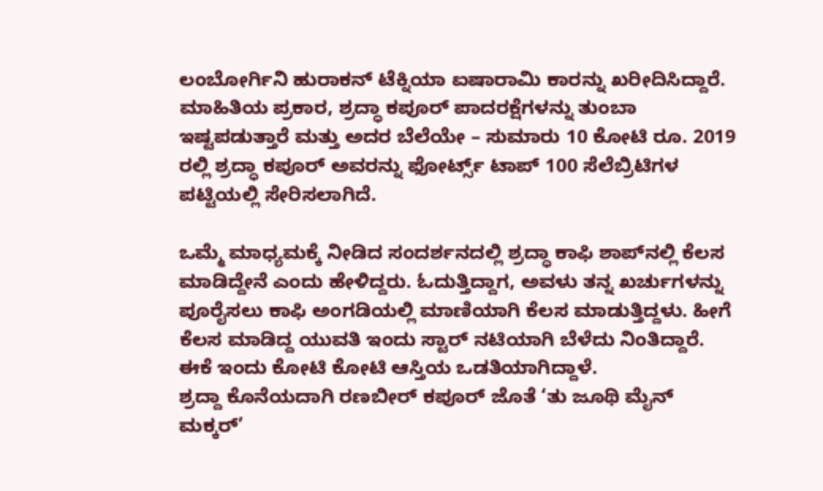ಲಂಬೋರ್ಗಿನಿ ಹುರಾಕನ್ ಟೆಕ್ನಿಯಾ ಐಷಾರಾಮಿ ಕಾರನ್ನು ಖರೀದಿಸಿದ್ದಾರೆ.
ಮಾಹಿತಿಯ ಪ್ರಕಾರ, ಶ್ರದ್ಧಾ ಕಪೂರ್ ಪಾದರಕ್ಷೆಗಳನ್ನು ತುಂಬಾ ಇಷ್ಟಪಡುತ್ತಾರೆ ಮತ್ತು ಅದರ ಬೆಲೆಯೇ – ಸುಮಾರು 10 ಕೋಟಿ ರೂ. 2019 ರಲ್ಲಿ ಶ್ರದ್ಧಾ ಕಪೂ‌ರ್ ಅವರನ್ನು ಫೋರ್ಟ್ಸ್ ಟಾಪ್ 100 ಸೆಲೆಬ್ರಿಟಿಗಳ ಪಟ್ಟಿಯಲ್ಲಿ ಸೇರಿಸಲಾಗಿದೆ.

ಒಮ್ಮೆ ಮಾಧ್ಯಮಕ್ಕೆ ನೀಡಿದ ಸಂದರ್ಶನದಲ್ಲಿ ಶ್ರದ್ಧಾ ಕಾಫಿ ಶಾಪ್‌ನಲ್ಲಿ ಕೆಲಸ ಮಾಡಿದ್ದೇನೆ ಎಂದು ಹೇಳಿದ್ದರು. ಓದುತ್ತಿದ್ದಾಗ, ಅವಳು ತನ್ನ ಖರ್ಚುಗಳನ್ನು ಪೂರೈಸಲು ಕಾಫಿ ಅಂಗಡಿಯಲ್ಲಿ ಮಾಣಿಯಾಗಿ ಕೆಲಸ ಮಾಡುತ್ತಿದ್ದಳು. ಹೀಗೆ ಕೆಲಸ ಮಾಡಿದ್ದ ಯುವತಿ ಇಂದು ಸ್ಟಾರ್ ನಟಿಯಾಗಿ ಬೆಳೆದು ನಿಂತಿದ್ದಾರೆ. ಈಕೆ ಇಂದು ಕೋಟಿ ಕೋಟಿ ಆಸ್ತಿಯ ಒಡತಿಯಾಗಿದ್ದಾಳೆ.
ಶ್ರದ್ದಾ ಕೊನೆಯದಾಗಿ ರಣಬೀರ್ ಕಪೂರ್ ಜೊತೆ ‘ತು ಜೂಥಿ ಮೈನ್ ಮಕ್ಕರ್’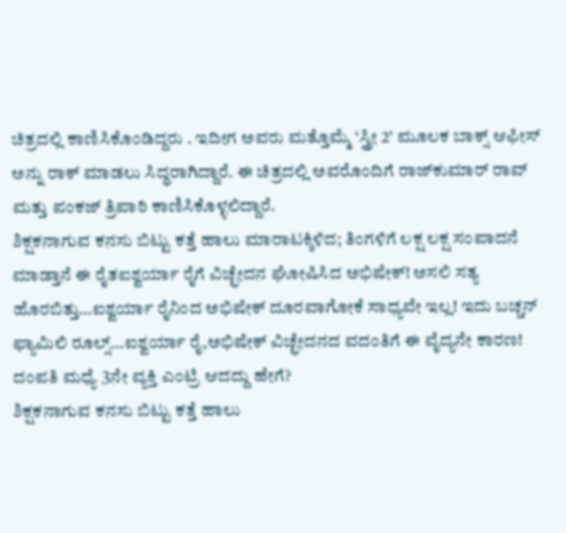ಚಿತ್ರದಲ್ಲಿ ಕಾಣಿಸಿಕೊಂಡಿದ್ದರು . ಇದೀಗ ಅವರು ಮತ್ತೊಮ್ಮೆ ‘ಸ್ತ್ರೀ 2’ ಮೂಲಕ ಬಾಕ್ಸ್ ಆಫೀಸ್ ಅನ್ನು ರಾಕ್ ಮಾಡಲು ಸಿದ್ಧರಾಗಿದ್ದಾರೆ. ಈ ಚಿತ್ರದಲ್ಲಿ ಅವರೊಂದಿಗೆ ರಾಜ್‌ಕುಮಾರ್ ರಾವ್ ಮತ್ತು ಪಂಕಜ್ ತ್ರಿಪಾಠಿ ಕಾಣಿಸಿಕೊಳ್ಳಲಿದ್ದಾರೆ.
ಶಿಕ್ಷಕನಾಗುವ ಕನಸು ಬಿಟ್ಟು ಕತ್ತೆ ಹಾಲು ಮಾರಾಟಕ್ಕಿಳಿದ; ತಿಂಗಳಿಗೆ ಲಕ್ಷ ಲಕ್ಷ ಸಂಪಾದನೆ ಮಾಡ್ತಾನೆ ಈ ರೈತಐಶ್ವರ್ಯಾ ರೈಗೆ ವಿಚ್ಛೇದನ ಘೋಷಿಸಿದ ಅಭಿಷೇಕ್! ಅಸಲಿ ಸತ್ಯ ಹೊರಬಿತ್ತು…ಐಶ್ವರ್ಯಾ ರೈನಿಂದ ಅಭಿಷೇಕ್ ದೂರವಾಗೋಕೆ ಸಾಧ್ಯವೇ ಇಲ್ಲ! ಇದು ಬಚ್ಚನ್ ಫ್ಯಾಮಿಲಿ ರೂಲ್ಸ್…ಐಶ್ವರ್ಯಾ ರೈ,ಅಭಿಷೇಕ್ ವಿಚ್ಛೇದನದ ವದಂತಿಗೆ ಈ ವೈದ್ಯನೇ ಕಾರಣ! ದಂಪತಿ ಮಧ್ಯೆ 3ನೇ ವ್ಯಕ್ತಿ ಎಂಟ್ರಿ ಆದದ್ದು ಹೇಗೆ?
ಶಿಕ್ಷಕನಾಗುವ ಕನಸು ಬಿಟ್ಟು ಕತ್ತೆ ಹಾಲು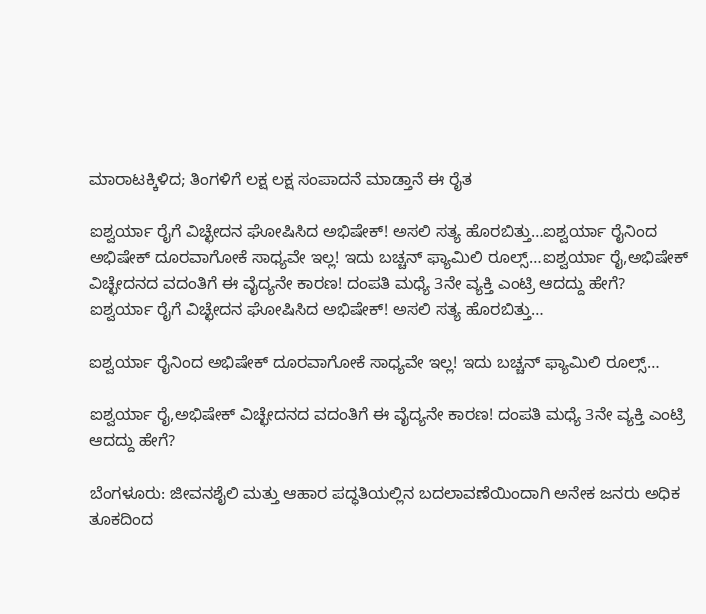ಮಾರಾಟಕ್ಕಿಳಿದ; ತಿಂಗಳಿಗೆ ಲಕ್ಷ ಲಕ್ಷ ಸಂಪಾದನೆ ಮಾಡ್ತಾನೆ ಈ ರೈತ

ಐಶ್ವರ್ಯಾ ರೈಗೆ ವಿಚ್ಛೇದನ ಘೋಷಿಸಿದ ಅಭಿಷೇಕ್! ಅಸಲಿ ಸತ್ಯ ಹೊರಬಿತ್ತು…ಐಶ್ವರ್ಯಾ ರೈನಿಂದ ಅಭಿಷೇಕ್ ದೂರವಾಗೋಕೆ ಸಾಧ್ಯವೇ ಇಲ್ಲ! ಇದು ಬಚ್ಚನ್ ಫ್ಯಾಮಿಲಿ ರೂಲ್ಸ್…ಐಶ್ವರ್ಯಾ ರೈ,ಅಭಿಷೇಕ್ ವಿಚ್ಛೇದನದ ವದಂತಿಗೆ ಈ ವೈದ್ಯನೇ ಕಾರಣ! ದಂಪತಿ ಮಧ್ಯೆ 3ನೇ ವ್ಯಕ್ತಿ ಎಂಟ್ರಿ ಆದದ್ದು ಹೇಗೆ?
ಐಶ್ವರ್ಯಾ ರೈಗೆ ವಿಚ್ಛೇದನ ಘೋಷಿಸಿದ ಅಭಿಷೇಕ್! ಅಸಲಿ ಸತ್ಯ ಹೊರಬಿತ್ತು…

ಐಶ್ವರ್ಯಾ ರೈನಿಂದ ಅಭಿಷೇಕ್ ದೂರವಾಗೋಕೆ ಸಾಧ್ಯವೇ ಇಲ್ಲ! ಇದು ಬಚ್ಚನ್ ಫ್ಯಾಮಿಲಿ ರೂಲ್ಸ್…

ಐಶ್ವರ್ಯಾ ರೈ,ಅಭಿಷೇಕ್ ವಿಚ್ಛೇದನದ ವದಂತಿಗೆ ಈ ವೈದ್ಯನೇ ಕಾರಣ! ದಂಪತಿ ಮಧ್ಯೆ 3ನೇ ವ್ಯಕ್ತಿ ಎಂಟ್ರಿ ಆದದ್ದು ಹೇಗೆ?

ಬೆಂಗಳೂರು: ಜೀವನಶೈಲಿ ಮತ್ತು ಆಹಾರ ಪದ್ಧತಿಯಲ್ಲಿನ ಬದಲಾವಣೆಯಿಂದಾಗಿ ಅನೇಕ ಜನರು ಅಧಿಕ ತೂಕದಿಂದ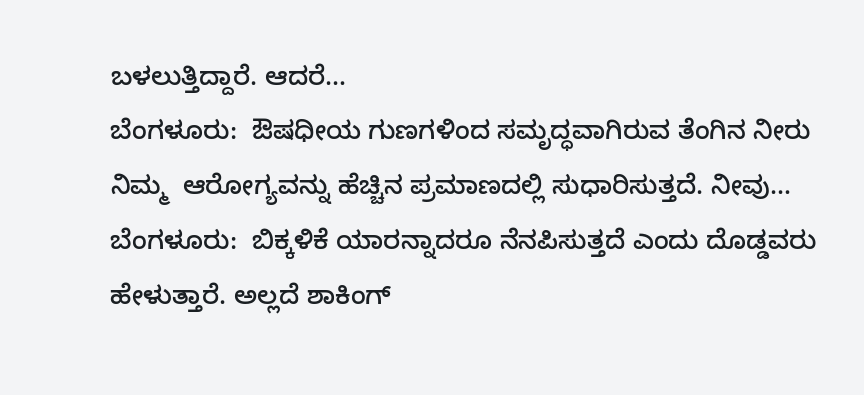ಬಳಲುತ್ತಿದ್ದಾರೆ. ಆದರೆ…
ಬೆಂಗಳೂರು:  ಔಷಧೀಯ ಗುಣಗಳಿಂದ ಸಮೃದ್ಧವಾಗಿರುವ ತೆಂಗಿನ ನೀರು ನಿಮ್ಮ  ಆರೋಗ್ಯವನ್ನು ಹೆಚ್ಚಿನ ಪ್ರಮಾಣದಲ್ಲಿ ಸುಧಾರಿಸುತ್ತದೆ. ನೀವು…
ಬೆಂಗಳೂರು:  ಬಿಕ್ಕಳಿಕೆ ಯಾರನ್ನಾದರೂ ನೆನಪಿಸುತ್ತದೆ ಎಂದು ದೊಡ್ಡವರು ಹೇಳುತ್ತಾರೆ. ಅಲ್ಲದೆ ಶಾಕಿಂಗ್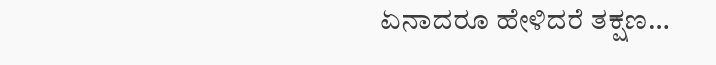ಏನಾದರೂ ಹೇಳಿದರೆ ತಕ್ಷಣ…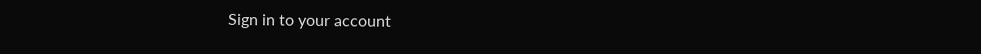Sign in to your account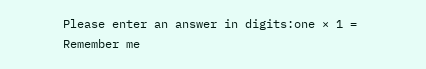Please enter an answer in digits:one × 1 =
Remember me